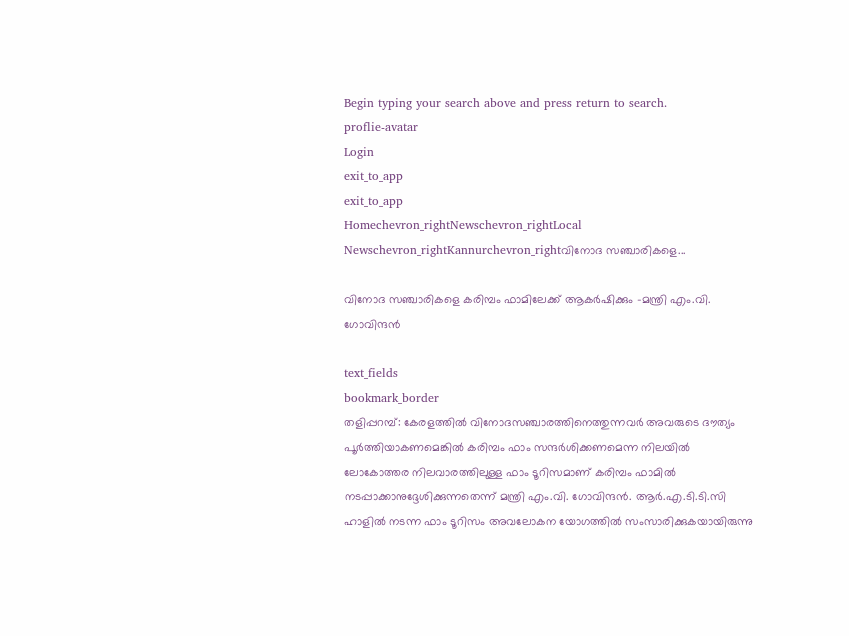Begin typing your search above and press return to search.
proflie-avatar
Login
exit_to_app
exit_to_app
Homechevron_rightNewschevron_rightLocal Newschevron_rightKannurchevron_rightവിനോദ സഞ്ചാരികളെ...

വിനോദ സഞ്ചാരികളെ കരിമ്പം ഫാമിലേക്ക് ആകർഷിക്കും -മന്ത്രി എം.വി. ഗോവിന്ദൻ

text_fields
bookmark_border
തളിപ്പറമ്പ്: കേരളത്തിൽ വിനോദസഞ്ചാരത്തിനെത്തുന്നവർ അവരുടെ ദൗത്യം പൂർത്തിയാകണമെങ്കിൽ കരിമ്പം ഫാം സന്ദർശിക്കണമെന്ന നിലയിൽ ലോകോത്തര നിലവാരത്തിലുള്ള ഫാം ടൂറിസമാണ് കരിമ്പം ഫാമിൽ നടപ്പാക്കാനുദ്ദേശിക്കുന്നതെന്ന് മന്ത്രി എം.വി. ഗോവിന്ദൻ. ആർ.എ.ടി.ടി.സി ഹാളിൽ നടന്ന ഫാം ടൂറിസം അവലോകന യോഗത്തിൽ സംസാരിക്കുകയായിരുന്നു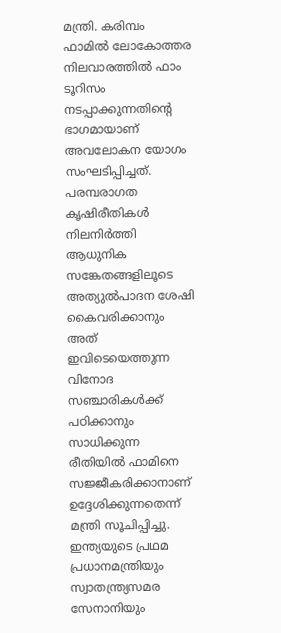മന്ത്രി. കരിമ്പം ഫാമിൽ ലോകോത്തര നിലവാരത്തിൽ ഫാം ടൂറിസം നടപ്പാക്കുന്നതിന്റെ ഭാഗമായാണ് അവലോകന യോഗം സംഘടിപ്പിച്ചത്. പരമ്പരാഗത കൃഷിരീതികൾ നിലനിർത്തി ആധുനിക സങ്കേതങ്ങളിലൂടെ അത്യുൽപാദന ശേഷി കൈവരിക്കാനും അത് ഇവിടെയെത്തുന്ന വിനോദ സഞ്ചാരികൾക്ക് പഠിക്കാനും സാധിക്കുന്ന രീതിയിൽ ഫാമിനെ സജ്ജീകരിക്കാനാണ് ഉദ്ദേശിക്കുന്നതെന്ന് മന്ത്രി സൂചിപ്പിച്ചു. ഇന്ത്യയുടെ പ്രഥമ പ്രധാനമന്ത്രിയും സ്വാതന്ത്ര്യസമര സേനാനിയും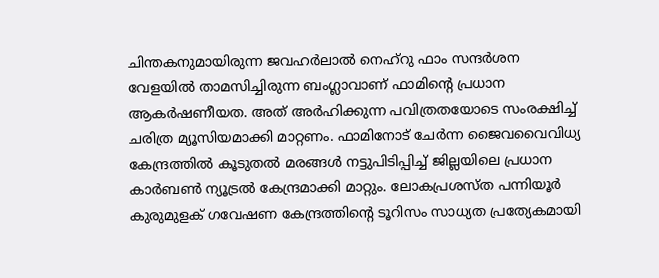ചിന്തകനുമായിരുന്ന ജവഹർലാൽ നെഹ്റു ഫാം സന്ദർശന വേളയിൽ താമസിച്ചിരുന്ന ബംഗ്ലാവാണ് ഫാമിന്റെ പ്രധാന ആകർഷണീയത. അത് അർഹിക്കുന്ന പവിത്രതയോടെ സംരക്ഷിച്ച് ചരിത്ര മ്യൂസിയമാക്കി മാറ്റണം. ഫാമിനോട് ചേർന്ന ജൈവവൈവിധ്യ കേന്ദ്രത്തിൽ കൂടുതൽ മരങ്ങൾ നട്ടുപിടിപ്പിച്ച് ജില്ലയിലെ പ്രധാന കാർബൺ ന്യൂട്രൽ കേന്ദ്രമാക്കി മാറ്റും. ലോകപ്രശസ്ത പന്നിയൂർ കുരുമുളക് ഗവേഷണ കേന്ദ്രത്തിന്റെ ടൂറിസം സാധ്യത പ്രത്യേകമായി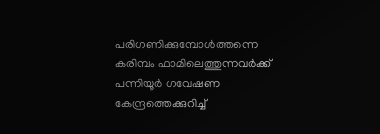പരിഗണിക്കുമ്പോൾത്തന്നെ കരിമ്പം ഫാമിലെത്തുന്നവർക്ക് പന്നിയൂർ ഗവേഷണ കേന്ദ്രത്തെക്കുറിച്ച്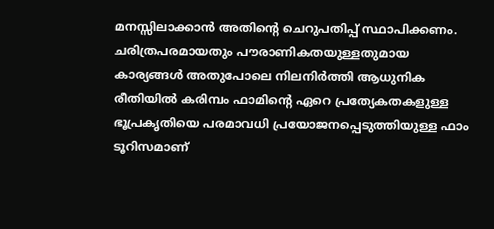മനസ്സിലാക്കാൻ അതിന്റെ ചെറുപതിപ്പ് സ്ഥാപിക്കണം. ചരിത്രപരമായതും പൗരാണികതയുള്ളതുമായ കാര്യങ്ങൾ അതുപോലെ നിലനിർത്തി ആധുനിക രീതിയിൽ കരിമ്പം ഫാമിന്റെ ഏറെ പ്രത്യേകതകളുള്ള ഭൂപ്രകൃതിയെ പരമാവധി പ്രയോജനപ്പെടുത്തിയുള്ള ഫാം ടൂറിസമാണ്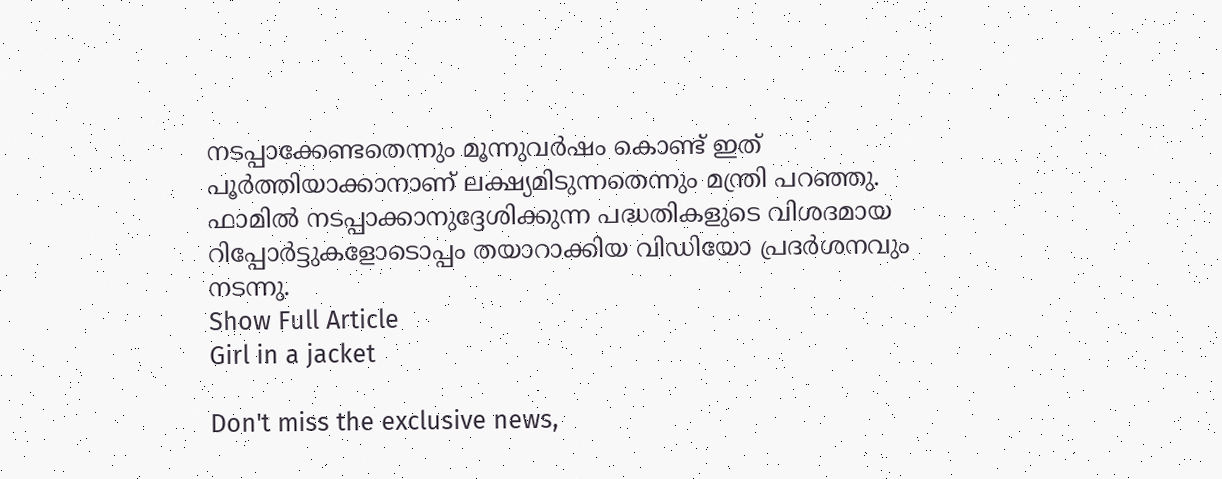നടപ്പാക്കേണ്ടതെന്നും മൂന്നുവർഷം കൊണ്ട് ഇത് പൂർത്തിയാക്കാനാണ് ലക്ഷ്യമിടുന്നതെന്നും മന്ത്രി പറഞ്ഞു. ഫാമിൽ നടപ്പാക്കാനുദ്ദേശിക്കുന്ന പദ്ധതികളുടെ വിശദമായ റിപ്പോർട്ടുകളോടൊപ്പം തയാറാക്കിയ വിഡിയോ പ്രദർശനവും നടന്നു.
Show Full Article
Girl in a jacket

Don't miss the exclusive news,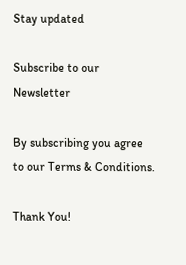Stay updated

Subscribe to our Newsletter

By subscribing you agree to our Terms & Conditions.

Thank You!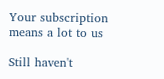Your subscription means a lot to us

Still haven't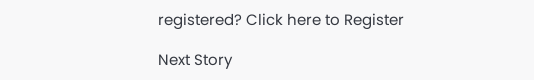registered? Click here to Register

Next Story